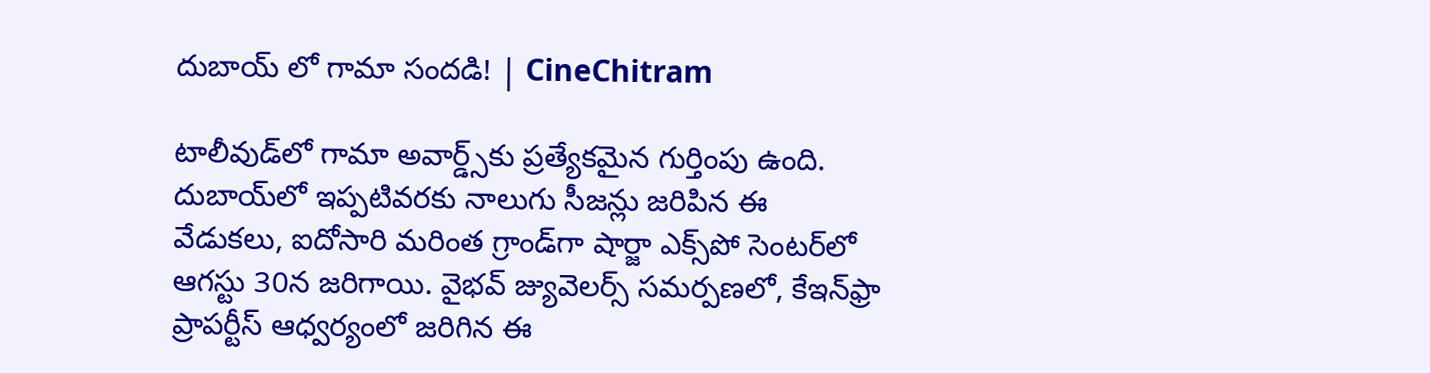దుబాయ్‌ లో గామా సందడి! | CineChitram

టాలీవుడ్‌లో గామా అవార్డ్స్‌కు ప్రత్యేకమైన గుర్తింపు ఉంది. దుబాయ్‌లో ఇప్పటివరకు నాలుగు సీజన్లు జరిపిన ఈ వేడుకలు, ఐదోసారి మరింత గ్రాండ్‌గా షార్జా ఎక్స్‌పో సెంటర్‌లో ఆగస్టు 30న జరిగాయి. వైభవ్ జ్యువెలర్స్ సమర్పణలో, కేఇన్‌ఫ్రా ప్రాపర్టీస్ ఆధ్వర్యంలో జరిగిన ఈ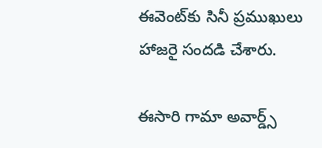ఈవెంట్‌కు సినీ ప్రముఖులు హాజరై సందడి చేశారు.

ఈసారి గామా అవార్డ్స్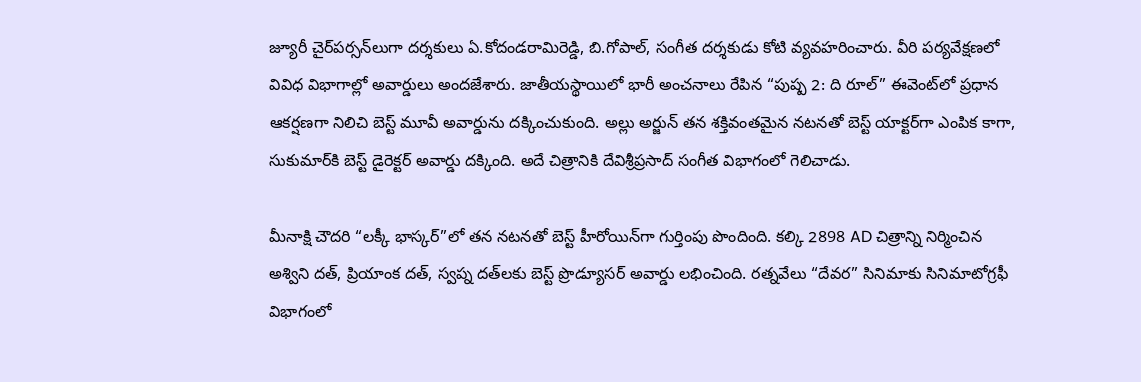జ్యూరీ చైర్‌పర్సన్‌లుగా దర్శకులు ఏ.కోదండరామిరెడ్డి, బి.గోపాల్, సంగీత దర్శకుడు కోటి వ్యవహరించారు. వీరి పర్యవేక్షణలో వివిధ విభాగాల్లో అవార్డులు అందజేశారు. జాతీయస్థాయిలో భారీ అంచనాలు రేపిన “పుష్ప 2: ది రూల్” ఈవెంట్‌లో ప్రధాన ఆకర్షణగా నిలిచి బెస్ట్ మూవీ అవార్డును దక్కించుకుంది. అల్లు అర్జున్ తన శక్తివంతమైన నటనతో బెస్ట్ యాక్టర్‌గా ఎంపిక కాగా, సుకుమార్‌కి బెస్ట్ డైరెక్టర్ అవార్డు దక్కింది. అదే చిత్రానికి దేవిశ్రీప్రసాద్ సంగీత విభాగంలో గెలిచాడు.

మీనాక్షి చౌదరి “లక్కీ భాస్కర్”లో తన నటనతో బెస్ట్ హీరోయిన్‌గా గుర్తింపు పొందింది. కల్కి 2898 AD చిత్రాన్ని నిర్మించిన అశ్విని దత్, ప్రియాంక దత్, స్వప్న దత్‌లకు బెస్ట్ ప్రొడ్యూసర్ అవార్డు లభించింది. రత్నవేలు “దేవర” సినిమాకు సినిమాటోగ్రఫీ విభాగంలో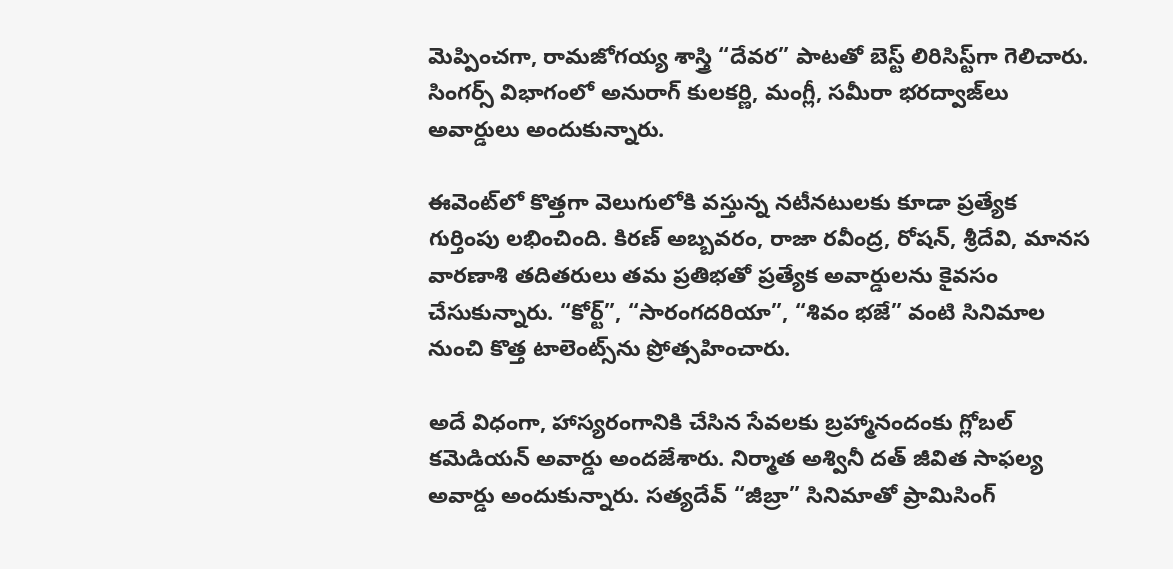మెప్పించగా, రామజోగయ్య శాస్త్రి “దేవర” పాటతో బెస్ట్ లిరిసిస్ట్‌గా గెలిచారు. సింగర్స్ విభాగంలో అనురాగ్ కులకర్ణి, మంగ్లీ, సమీరా భరద్వాజ్‌లు అవార్డులు అందుకున్నారు.

ఈవెంట్‌లో కొత్తగా వెలుగులోకి వస్తున్న నటీనటులకు కూడా ప్రత్యేక గుర్తింపు లభించింది. కిరణ్ అబ్బవరం, రాజా రవీంద్ర, రోషన్, శ్రీదేవి, మానస వారణాశి తదితరులు తమ ప్రతిభతో ప్రత్యేక అవార్డులను కైవసం చేసుకున్నారు. “కోర్ట్”, “సారంగదరియా”, “శివం భజే” వంటి సినిమాల నుంచి కొత్త టాలెంట్స్‌ను ప్రోత్సహించారు.

అదే విధంగా, హాస్యరంగానికి చేసిన సేవలకు బ్రహ్మానందంకు గ్లోబల్ కమెడియన్ అవార్డు అందజేశారు. నిర్మాత అశ్వినీ దత్ జీవిత సాఫల్య అవార్డు అందుకున్నారు. సత్యదేవ్ “జీబ్రా” సినిమాతో ప్రామిసింగ్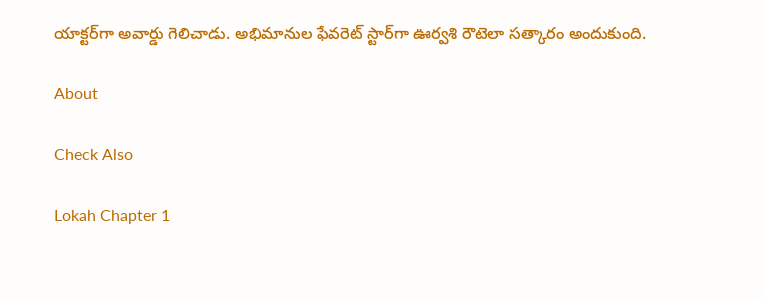యాక్టర్‌గా అవార్డు గెలిచాడు. అభిమానుల ఫేవరెట్ స్టార్‌గా ఊర్వశి రౌటెలా సత్కారం అందుకుంది.

About

Check Also

Lokah Chapter 1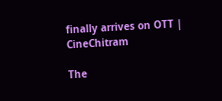finally arrives on OTT | CineChitram

The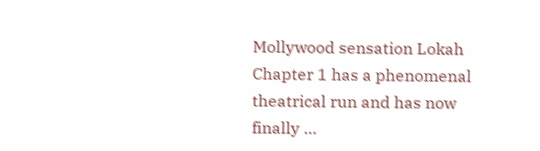Mollywood sensation Lokah Chapter 1 has a phenomenal theatrical run and has now finally …